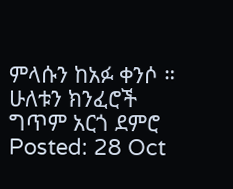ምላሱን ከአፉ ቀንሶ ። ሁለቱን ክንፈሮች ግጥም አርጎ ደምሮ
Posted: 28 Oct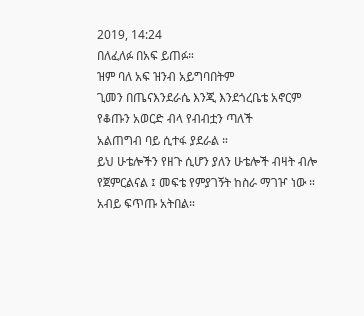2019, 14:24
በለፈለፉ በአፍ ይጠፉ።
ዝም ባለ አፍ ዝንብ አይግባበትም
ጊመን በጤናእንደራሴ እንጂ እንደጎረቤቴ አኖርም
የቆጡን አወርድ ብላ የብብቷን ጣለች
አልጠግብ ባይ ሲተፋ ያደራል ።
ይህ ሁቴሎችን የዘጉ ሲሆን ያለን ሁቴሎች ብዛት ብሎ የጀምርልናል ፤ መፍቴ የምያገኝት ከስራ ማገዦ ነው ። አብይ ፍጥጡ አትበል።